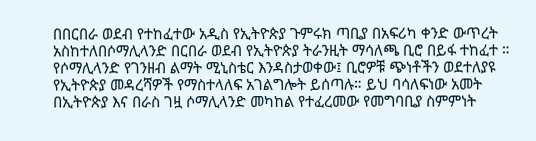በበርበራ ወደብ የተከፈተው አዲስ የኢትዮጵያ ጉምሩክ ጣቢያ በአፍሪካ ቀንድ ውጥረት አስከተለበሶማሊላንድ በርበራ ወደብ የኢትዮጵያ ትራንዚት ማሳለጫ ቢሮ በይፋ ተከፈተ ። የሶማሊላንድ የገንዘብ ልማት ሚኒስቴር እንዳስታወቀው፤ ቢሮዎቹ ጭነቶችን ወደተለያዩ የኢትዮጵያ መዳረሻዎች የማስተላለፍ አገልግሎት ይሰጣሉ። ይህ ባሳለፍነው አመት በኢትዮጵያ እና በራስ ገዟ ሶማሊላንድ መካከል የተፈረመው የመግባቢያ ስምምነት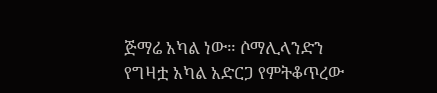ጅማሬ አካል ነው። ሶማሊላንድን የግዛቷ አካል አድርጋ የምትቆጥረው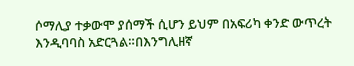ሶማሊያ ተቃውሞ ያሰማች ሲሆን ይህም በአፍሪካ ቀንድ ውጥረት እንዲባባስ አድርጓል።በእንግሊዘኛ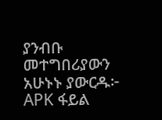ያንብቡ መተግበሪያውን አሁኑኑ ያውርዱ፦ APK ፋይል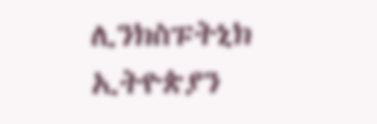ሊንክስፑትኒክ ኢትዮጵያን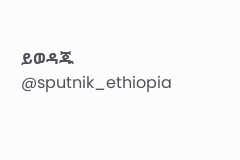ይወዳጁ @sputnik_ethiopia